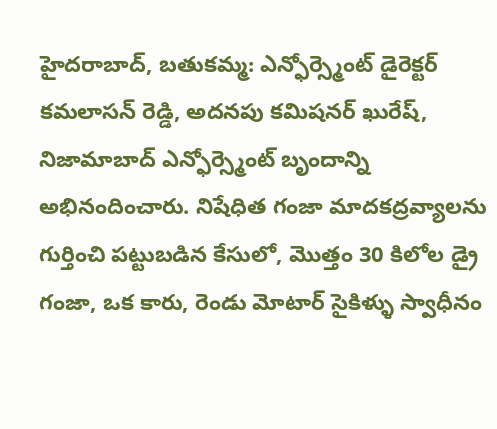హైదరాబాద్, బతుకమ్మ: ఎన్ఫోర్స్మెంట్ డైరెక్టర్ కమలాసన్ రెడ్డి, అదనపు కమిషనర్ ఖురేష్, నిజామాబాద్ ఎన్ఫోర్స్మెంట్ బృందాన్ని అభినందించారు. నిషేధిత గంజా మాదకద్రవ్యాలను గుర్తించి పట్టుబడిన కేసులో, మొత్తం 30 కిలోల డ్రై గంజా, ఒక కారు, రెండు మోటార్ సైకిళ్ళు స్వాధీనం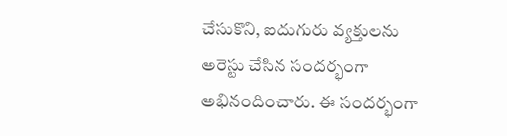చేసుకొని, ఐదుగురు వ్యక్తులను అరెస్టు చేసిన సందర్భంగా అభినందించారు. ఈ సందర్భంగా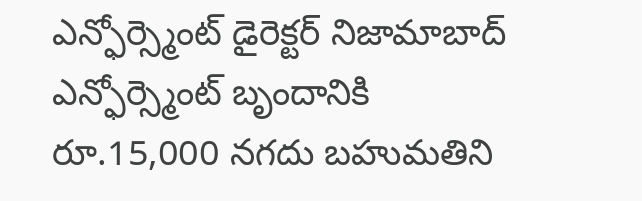ఎన్ఫోర్స్మెంట్ డైరెక్టర్ నిజామాబాద్ ఎన్ఫోర్స్మెంట్ బృందానికి రూ.15,000 నగదు బహుమతిని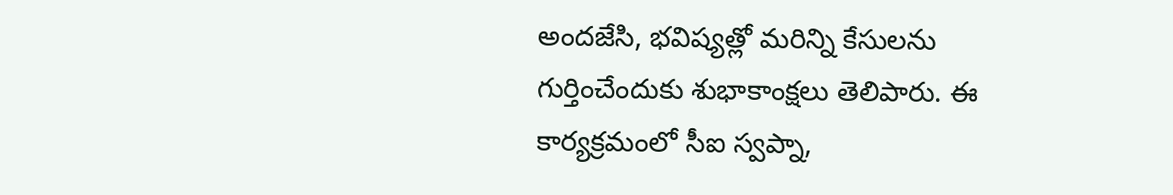అందజేసి, భవిష్యత్లో మరిన్ని కేసులను గుర్తించేందుకు శుభాకాంక్షలు తెలిపారు. ఈ కార్యక్రమంలో సీఐ స్వప్నా,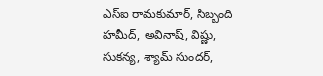ఎస్ఐ రామకుమార్, సిబ్బంది హమీద్, అవినాష్, విష్ణు, సుకన్య, శ్యామ్ సుందర్,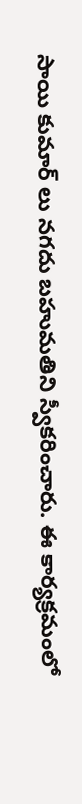సాయి కుమార్ లు నగదు బహుమతిని స్వీకరించారు. ఈ కార్యక్రమంలో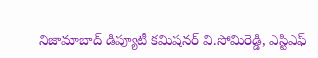నిజామాబాద్ డిప్యూటీ కమిషనర్ వి.సోమిరెడ్డి, ఎస్టిఎఫ్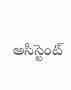అసిస్టెంట్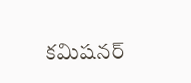కమిషనర్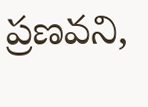ప్రణవని,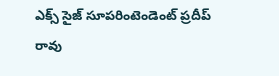ఎక్స్ సైజ్ సూపరింటెండెంట్ ప్రదీప్ రావు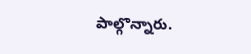పాల్గొన్నారు.